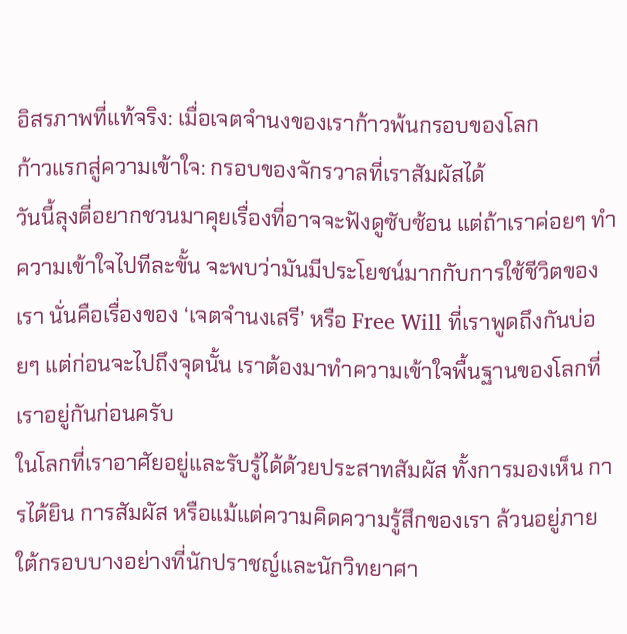อิสรภาพที่แท้จริง: เมื่อเจตจำนงของเราก้าวพ้นกรอบของโลก
ก้าวแรกสู่ความเข้าใจ: กรอบของจักรวาลที่เราสัมผัสได้
วันนี้ลุงตี่อยากชวนมาคุยเรื่องที่อาจจะฟังดูซับซ้อน แต่ถ้าเราค่อยๆ ทำความเข้าใจไปทีละขั้น จะพบว่ามันมีประโยชน์มากกับการใช้ชีวิตของเรา นั่นคือเรื่องของ ‘เจตจำนงเสรี’ หรือ Free Will ที่เราพูดถึงกันบ่อยๆ แต่ก่อนจะไปถึงจุดนั้น เราต้องมาทำความเข้าใจพื้นฐานของโลกที่เราอยู่กันก่อนครับ
ในโลกที่เราอาศัยอยู่และรับรู้ได้ด้วยประสาทสัมผัส ทั้งการมองเห็น การได้ยิน การสัมผัส หรือแม้แต่ความคิดความรู้สึกของเรา ล้วนอยู่ภายใต้กรอบบางอย่างที่นักปราชญ์และนักวิทยาศา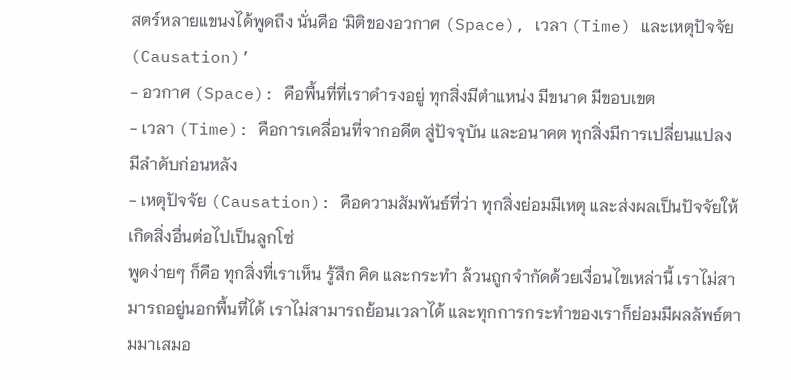สตร์หลายแขนงได้พูดถึง นั่นคือ ‘มิติของอวกาศ (Space), เวลา (Time) และเหตุปัจจัย (Causation)’
- อวกาศ (Space): คือพื้นที่ที่เราดำรงอยู่ ทุกสิ่งมีตำแหน่ง มีขนาด มีขอบเขต
- เวลา (Time): คือการเคลื่อนที่จากอดีต สู่ปัจจุบัน และอนาคต ทุกสิ่งมีการเปลี่ยนแปลง มีลำดับก่อนหลัง
- เหตุปัจจัย (Causation): คือความสัมพันธ์ที่ว่า ทุกสิ่งย่อมมีเหตุ และส่งผลเป็นปัจจัยให้เกิดสิ่งอื่นต่อไปเป็นลูกโซ่
พูดง่ายๆ ก็คือ ทุกสิ่งที่เราเห็น รู้สึก คิด และกระทำ ล้วนถูกจำกัดด้วยเงื่อนไขเหล่านี้ เราไม่สามารถอยู่นอกพื้นที่ได้ เราไม่สามารถย้อนเวลาได้ และทุกการกระทำของเราก็ย่อมมีผลลัพธ์ตามมาเสมอ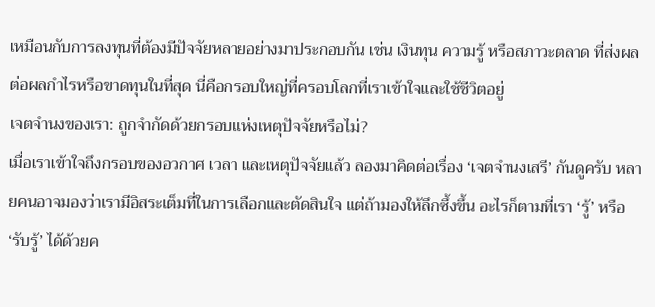เหมือนกับการลงทุนที่ต้องมีปัจจัยหลายอย่างมาประกอบกัน เช่น เงินทุน ความรู้ หรือสภาวะตลาด ที่ส่งผลต่อผลกำไรหรือขาดทุนในที่สุด นี่คือกรอบใหญ่ที่ครอบโลกที่เราเข้าใจและใช้ชีวิตอยู่
เจตจำนงของเรา: ถูกจำกัดด้วยกรอบแห่งเหตุปัจจัยหรือไม่?
เมื่อเราเข้าใจถึงกรอบของอวกาศ เวลา และเหตุปัจจัยแล้ว ลองมาคิดต่อเรื่อง ‘เจตจำนงเสรี’ กันดูครับ หลายคนอาจมองว่าเรามีอิสระเต็มที่ในการเลือกและตัดสินใจ แต่ถ้ามองให้ลึกซึ้งขึ้น อะไรก็ตามที่เรา ‘รู้’ หรือ ‘รับรู้’ ได้ด้วยค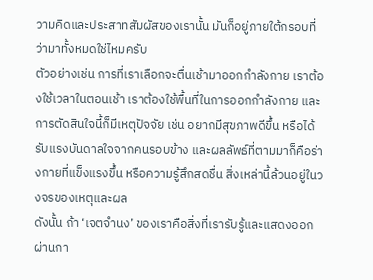วามคิดและประสาทสัมผัสของเรานั้น มันก็อยู่ภายใต้กรอบที่ว่ามาทั้งหมดใช่ไหมครับ
ตัวอย่างเช่น การที่เราเลือกจะตื่นเช้ามาออกกำลังกาย เราต้องใช้เวลาในตอนเช้า เราต้องใช้พื้นที่ในการออกกำลังกาย และการตัดสินใจนี้ก็มีเหตุปัจจัย เช่น อยากมีสุขภาพดีขึ้น หรือได้รับแรงบันดาลใจจากคนรอบข้าง และผลลัพธ์ที่ตามมาก็คือร่างกายที่แข็งแรงขึ้น หรือความรู้สึกสดชื่น สิ่งเหล่านี้ล้วนอยู่ในวงจรของเหตุและผล
ดังนั้น ถ้า ‘เจตจำนง’ ของเราคือสิ่งที่เรารับรู้และแสดงออกผ่านกา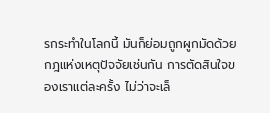รกระทำในโลกนี้ มันก็ย่อมถูกผูกมัดด้วยกฎแห่งเหตุปัจจัยเช่นกัน การตัดสินใจของเราแต่ละครั้ง ไม่ว่าจะเล็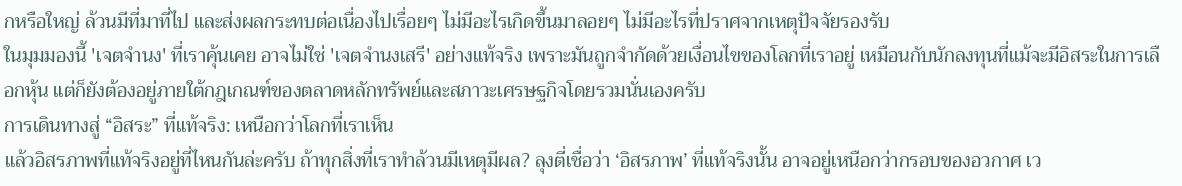กหรือใหญ่ ล้วนมีที่มาที่ไป และส่งผลกระทบต่อเนื่องไปเรื่อยๆ ไม่มีอะไรเกิดขึ้นมาลอยๆ ไม่มีอะไรที่ปราศจากเหตุปัจจัยรองรับ
ในมุมมองนี้ 'เจตจำนง' ที่เราคุ้นเคย อาจไม่ใช่ 'เจตจำนงเสรี' อย่างแท้จริง เพราะมันถูกจำกัดด้วยเงื่อนไขของโลกที่เราอยู่ เหมือนกับนักลงทุนที่แม้จะมีอิสระในการเลือกหุ้น แต่ก็ยังต้องอยู่ภายใต้กฎเกณฑ์ของตลาดหลักทรัพย์และสภาวะเศรษฐกิจโดยรวมนั่นเองครับ
การเดินทางสู่ “อิสระ” ที่แท้จริง: เหนือกว่าโลกที่เราเห็น
แล้วอิสรภาพที่แท้จริงอยู่ที่ไหนกันล่ะครับ ถ้าทุกสิ่งที่เราทำล้วนมีเหตุมีผล? ลุงตี่เชื่อว่า ‘อิสรภาพ’ ที่แท้จริงนั้น อาจอยู่เหนือกว่ากรอบของอวกาศ เว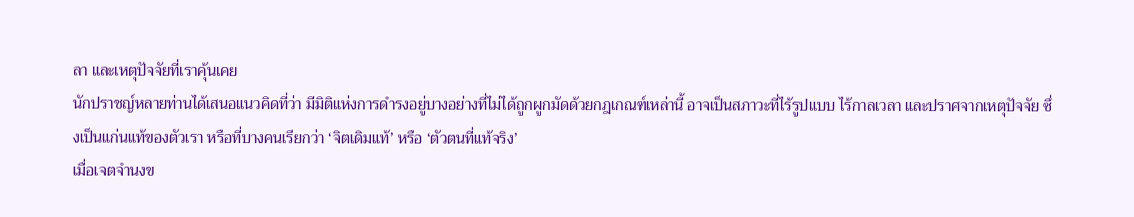ลา และเหตุปัจจัยที่เราคุ้นเคย
นักปราชญ์หลายท่านได้เสนอแนวคิดที่ว่า มีมิติแห่งการดำรงอยู่บางอย่างที่ไม่ได้ถูกผูกมัดด้วยกฎเกณฑ์เหล่านี้ อาจเป็นสภาวะที่ไร้รูปแบบ ไร้กาลเวลา และปราศจากเหตุปัจจัย ซึ่งเป็นแก่นแท้ของตัวเรา หรือที่บางคนเรียกว่า ‘จิตเดิมแท้’ หรือ ‘ตัวตนที่แท้จริง’
เมื่อเจตจำนงข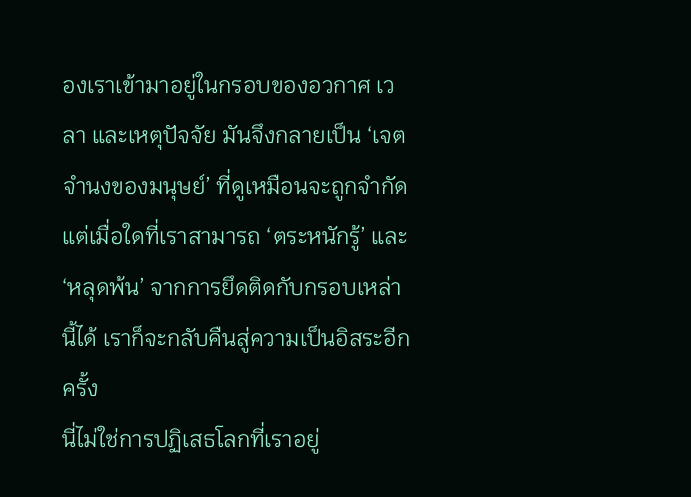องเราเข้ามาอยู่ในกรอบของอวกาศ เวลา และเหตุปัจจัย มันจึงกลายเป็น ‘เจตจำนงของมนุษย์’ ที่ดูเหมือนจะถูกจำกัด แต่เมื่อใดที่เราสามารถ ‘ตระหนักรู้’ และ ‘หลุดพ้น’ จากการยึดติดกับกรอบเหล่านี้ได้ เราก็จะกลับคืนสู่ความเป็นอิสระอีกครั้ง
นี่ไม่ใช่การปฏิเสธโลกที่เราอยู่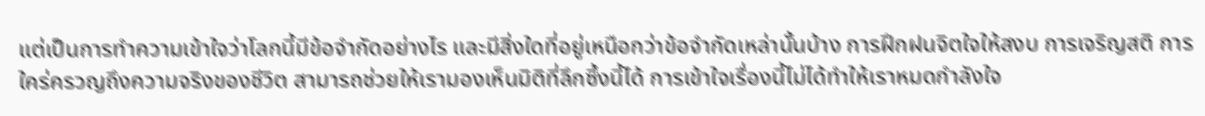แต่เป็นการทำความเข้าใจว่าโลกนี้มีข้อจำกัดอย่างไร และมีสิ่งใดที่อยู่เหนือกว่าข้อจำกัดเหล่านั้นบ้าง การฝึกฝนจิตใจให้สงบ การเจริญสติ การใคร่ครวญถึงความจริงของชีวิต สามารถช่วยให้เรามองเห็นมิติที่ลึกซึ้งนี้ได้ การเข้าใจเรื่องนี้ไม่ได้ทำให้เราหมดกำลังใจ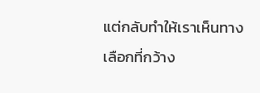แต่กลับทำให้เราเห็นทางเลือกที่กว้าง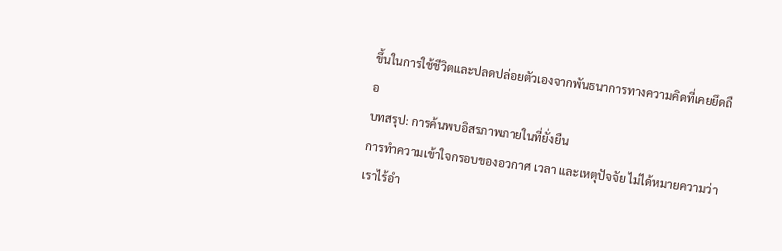ขึ้นในการใช้ชีวิตและปลดปล่อยตัวเองจากพันธนาการทางความคิดที่เคยยึดถือ
บทสรุป: การค้นพบอิสรภาพภายในที่ยั่งยืน
การทำความเข้าใจกรอบของอวกาศ เวลา และเหตุปัจจัย ไม่ได้หมายความว่าเราไร้อำ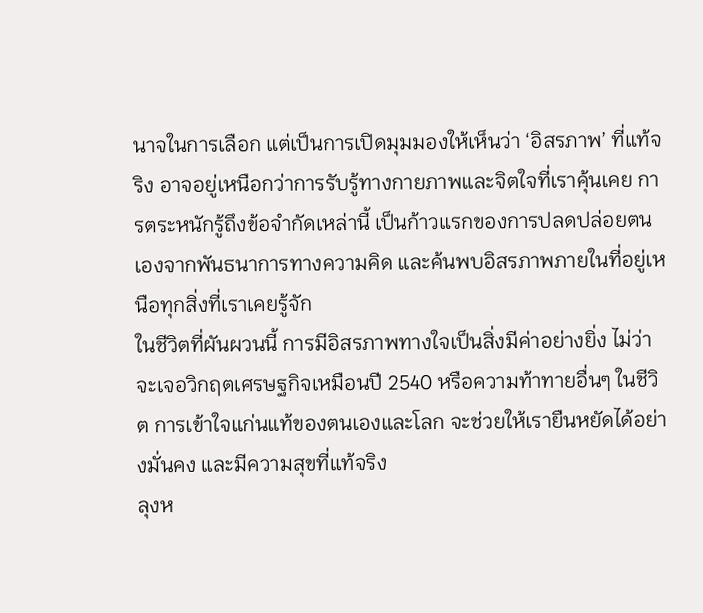นาจในการเลือก แต่เป็นการเปิดมุมมองให้เห็นว่า ‘อิสรภาพ’ ที่แท้จริง อาจอยู่เหนือกว่าการรับรู้ทางกายภาพและจิตใจที่เราคุ้นเคย การตระหนักรู้ถึงข้อจำกัดเหล่านี้ เป็นก้าวแรกของการปลดปล่อยตนเองจากพันธนาการทางความคิด และค้นพบอิสรภาพภายในที่อยู่เหนือทุกสิ่งที่เราเคยรู้จัก
ในชีวิตที่ผันผวนนี้ การมีอิสรภาพทางใจเป็นสิ่งมีค่าอย่างยิ่ง ไม่ว่าจะเจอวิกฤตเศรษฐกิจเหมือนปี 2540 หรือความท้าทายอื่นๆ ในชีวิต การเข้าใจแก่นแท้ของตนเองและโลก จะช่วยให้เรายืนหยัดได้อย่างมั่นคง และมีความสุขที่แท้จริง
ลุงห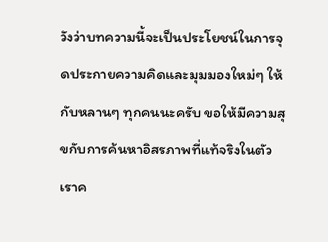วังว่าบทความนี้จะเป็นประโยชน์ในการจุดประกายความคิดและมุมมองใหม่ๆ ให้กับหลานๆ ทุกคนนะครับ ขอให้มีความสุขกับการค้นหาอิสรภาพที่แท้จริงในตัวเราค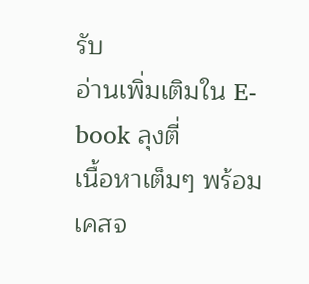รับ
อ่านเพิ่มเติมใน E-book ลุงตี่
เนื้อหาเต็มๆ พร้อมเคสจ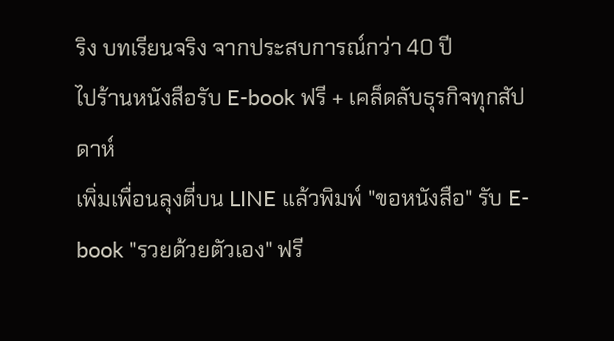ริง บทเรียนจริง จากประสบการณ์กว่า 40 ปี
ไปร้านหนังสือรับ E-book ฟรี + เคล็ดลับธุรกิจทุกสัปดาห์
เพิ่มเพื่อนลุงตี่บน LINE แล้วพิมพ์ "ขอหนังสือ" รับ E-book "รวยด้วยตัวเอง" ฟรี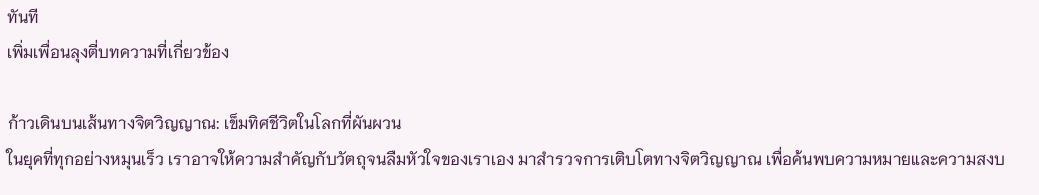ทันที
เพิ่มเพื่อนลุงตี่บทความที่เกี่ยวข้อง

ก้าวเดินบนเส้นทางจิตวิญญาณ: เข็มทิศชีวิตในโลกที่ผันผวน
ในยุคที่ทุกอย่างหมุนเร็ว เราอาจให้ความสำคัญกับวัตถุจนลืมหัวใจของเราเอง มาสำรวจการเติบโตทางจิตวิญญาณ เพื่อค้นพบความหมายและความสงบ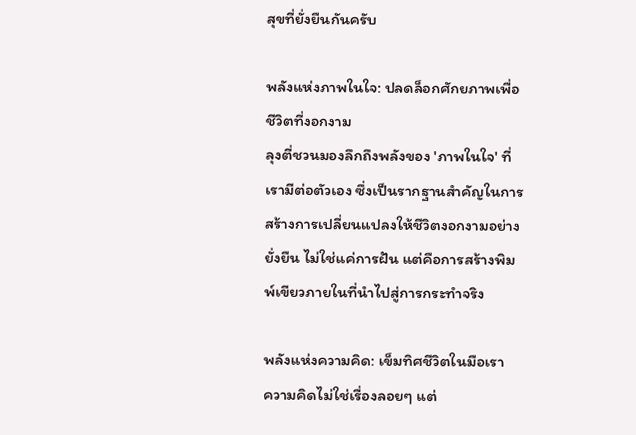สุขที่ยั่งยืนกันครับ

พลังแห่งภาพในใจ: ปลดล็อกศักยภาพเพื่อชีวิตที่งอกงาม
ลุงตี่ชวนมองลึกถึงพลังของ 'ภาพในใจ' ที่เรามีต่อตัวเอง ซึ่งเป็นรากฐานสำคัญในการสร้างการเปลี่ยนแปลงให้ชีวิตงอกงามอย่างยั่งยืน ไม่ใช่แค่การฝัน แต่คือการสร้างพิมพ์เขียวภายในที่นำไปสู่การกระทำจริง

พลังแห่งความคิด: เข็มทิศชีวิตในมือเรา
ความคิดไม่ใช่เรื่องลอยๆ แต่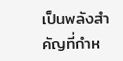เป็นพลังสำคัญที่กำห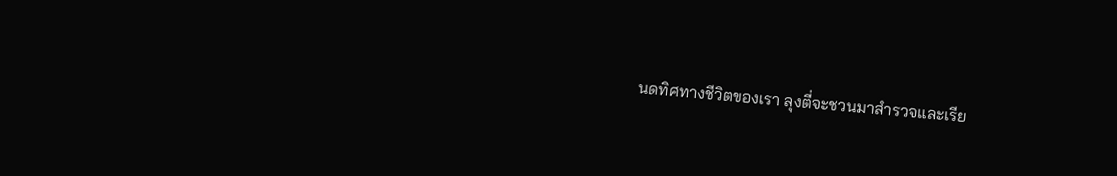นดทิศทางชีวิตของเรา ลุงตี่จะชวนมาสำรวจและเรีย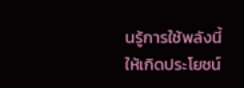นรู้การใช้พลังนี้ให้เกิดประโยชน์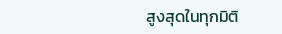สูงสุดในทุกมิติ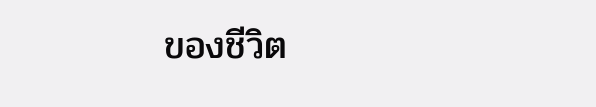ของชีวิต